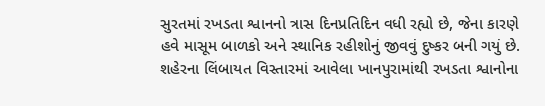સુરતમાં રખડતા શ્વાનનો ત્રાસ દિનપ્રતિદિન વધી રહ્યો છે, જેના કારણે હવે માસૂમ બાળકો અને સ્થાનિક રહીશોનું જીવવું દુષ્કર બની ગયું છે. શહેરના લિંબાયત વિસ્તારમાં આવેલા ખાનપુરામાંથી રખડતા શ્વાનોના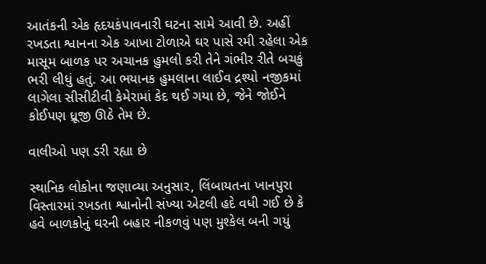આતંકની એક હૃદયકંપાવનારી ઘટના સામે આવી છે. અહીં રખડતા શ્વાનના એક આખા ટોળાએ ઘર પાસે રમી રહેલા એક માસૂમ બાળક પર અચાનક હુમલો કરી તેને ગંભીર રીતે બચકું ભરી લીધું હતું. આ ભયાનક હુમલાના લાઈવ દ્રશ્યો નજીકમાં લાગેલા સીસીટીવી કેમેરામાં કેદ થઈ ગયા છે, જેને જોઈને કોઈપણ ધ્રૂજી ઊઠે તેમ છે.

વાલીઓ પણ ડરી રહ્યા છે

સ્થાનિક લોકોના જણાવ્યા અનુસાર, લિંબાયતના ખાનપુરા વિસ્તારમાં રખડતા શ્વાનોની સંખ્યા એટલી હદે વધી ગઈ છે કે હવે બાળકોનું ઘરની બહાર નીકળવું પણ મુશ્કેલ બની ગયું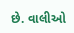છે. વાલીઓ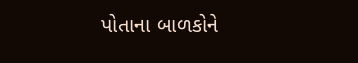પોતાના બાળકોને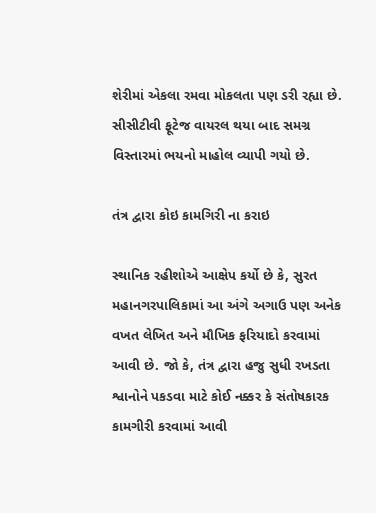શેરીમાં એકલા રમવા મોકલતા પણ ડરી રહ્યા છે. સીસીટીવી ફૂટેજ વાયરલ થયા બાદ સમગ્ર વિસ્તારમાં ભયનો માહોલ વ્યાપી ગયો છે.

તંત્ર દ્વારા કોઇ કામગિરી ના કરાઇ

સ્થાનિક રહીશોએ આક્ષેપ કર્યો છે કે, સુરત મહાનગરપાલિકામાં આ અંગે અગાઉ પણ અનેક વખત લેખિત અને મૌખિક ફરિયાદો કરવામાં આવી છે. જો કે, તંત્ર દ્વારા હજુ સુધી રખડતા શ્વાનોને પકડવા માટે કોઈ નક્કર કે સંતોષકારક કામગીરી કરવામાં આવી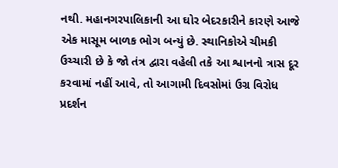નથી. મહાનગરપાલિકાની આ ઘોર બેદરકારીને કારણે આજે એક માસૂમ બાળક ભોગ બન્યું છે. સ્થાનિકોએ ચીમકી ઉચ્ચારી છે કે જો તંત્ર દ્વારા વહેલી તકે આ શ્વાનનો ત્રાસ દૂર કરવામાં નહીં આવે, તો આગામી દિવસોમાં ઉગ્ર વિરોધ પ્રદર્શન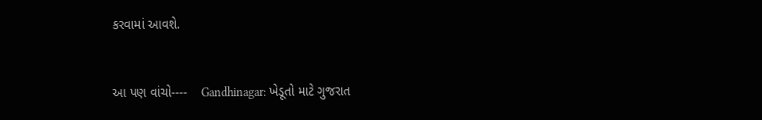કરવામાં આવશે.


આ પણ વાંચો----    Gandhinagar: ખેડૂતો માટે ગુજરાત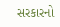સરકારનો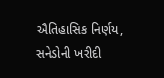ઐતિહાસિક નિર્ણય, સનેડોની ખરીદી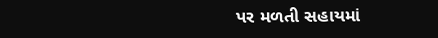પર મળતી સહાયમાં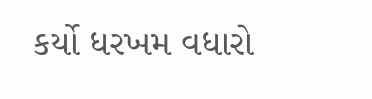કર્યો ધરખમ વધારો